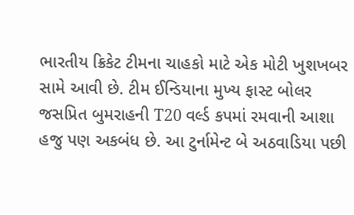ભારતીય ક્રિકેટ ટીમના ચાહકો માટે એક મોટી ખુશખબર સામે આવી છે. ટીમ ઈન્ડિયાના મુખ્ય ફાસ્ટ બોલર જસપ્રિત બુમરાહની T20 વર્લ્ડ કપમાં રમવાની આશા હજુ પણ અકબંધ છે. આ ટુર્નામેન્ટ બે અઠવાડિયા પછી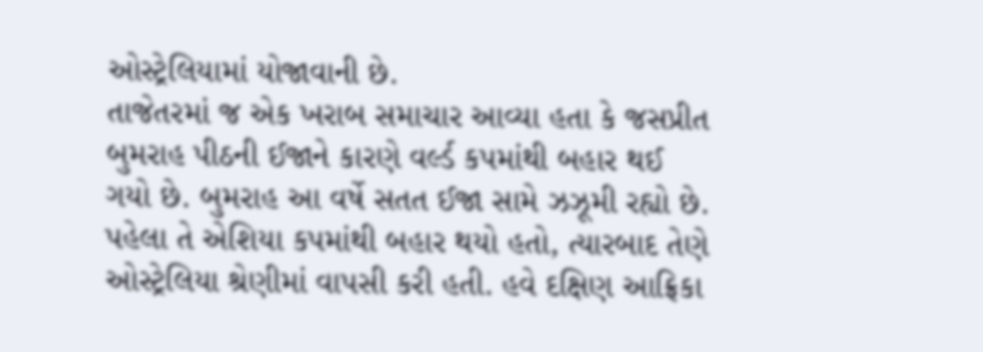ઓસ્ટ્રેલિયામાં યોજાવાની છે.
તાજેતરમાં જ એક ખરાબ સમાચાર આવ્યા હતા કે જસપ્રીત બુમરાહ પીઠની ઈજાને કારણે વર્લ્ડ કપમાંથી બહાર થઈ ગયો છે. બુમરાહ આ વર્ષે સતત ઈજા સામે ઝઝૂમી રહ્યો છે. પહેલા તે એશિયા કપમાંથી બહાર થયો હતો, ત્યારબાદ તેણે ઓસ્ટ્રેલિયા શ્રેણીમાં વાપસી કરી હતી. હવે દક્ષિણ આફ્રિકા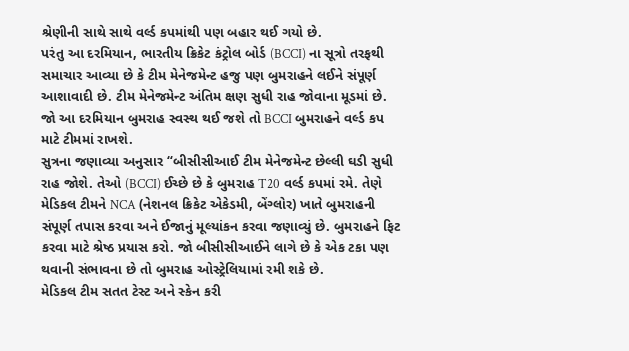શ્રેણીની સાથે સાથે વર્લ્ડ કપમાંથી પણ બહાર થઈ ગયો છે.
પરંતુ આ દરમિયાન, ભારતીય ક્રિકેટ કંટ્રોલ બોર્ડ (BCCI) ના સૂત્રો તરફથી સમાચાર આવ્યા છે કે ટીમ મેનેજમેન્ટ હજુ પણ બુમરાહને લઈને સંપૂર્ણ આશાવાદી છે. ટીમ મેનેજમેન્ટ અંતિમ ક્ષણ સુધી રાહ જોવાના મૂડમાં છે. જો આ દરમિયાન બુમરાહ સ્વસ્થ થઈ જશે તો BCCI બુમરાહને વર્લ્ડ કપ માટે ટીમમાં રાખશે.
સુત્રના જણાવ્યા અનુસાર “બીસીસીઆઈ ટીમ મેનેજમેન્ટ છેલ્લી ઘડી સુધી રાહ જોશે. તેઓ (BCCI) ઈચ્છે છે કે બુમરાહ T20 વર્લ્ડ કપમાં રમે. તેણે મેડિકલ ટીમને NCA (નેશનલ ક્રિકેટ એકેડમી, બેંગ્લોર) ખાતે બુમરાહની સંપૂર્ણ તપાસ કરવા અને ઈજાનું મૂલ્યાંકન કરવા જણાવ્યું છે. બુમરાહને ફિટ કરવા માટે શ્રેષ્ઠ પ્રયાસ કરો. જો બીસીસીઆઈને લાગે છે કે એક ટકા પણ થવાની સંભાવના છે તો બુમરાહ ઓસ્ટ્રેલિયામાં રમી શકે છે.
મેડિકલ ટીમ સતત ટેસ્ટ અને સ્કેન કરી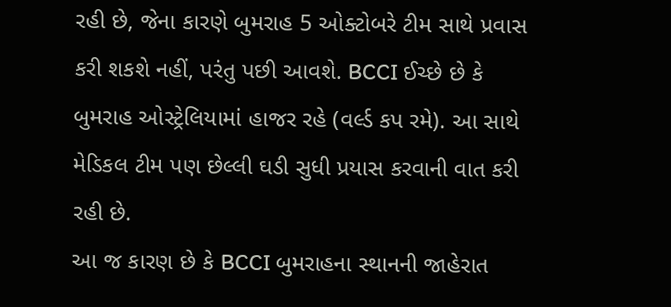રહી છે, જેના કારણે બુમરાહ 5 ઓક્ટોબરે ટીમ સાથે પ્રવાસ કરી શકશે નહીં, પરંતુ પછી આવશે. BCCI ઈચ્છે છે કે બુમરાહ ઓસ્ટ્રેલિયામાં હાજર રહે (વર્લ્ડ કપ રમે). આ સાથે મેડિકલ ટીમ પણ છેલ્લી ઘડી સુધી પ્રયાસ કરવાની વાત કરી રહી છે.
આ જ કારણ છે કે BCCI બુમરાહના સ્થાનની જાહેરાત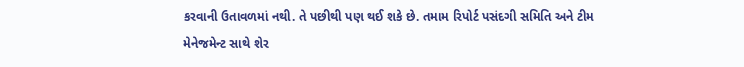કરવાની ઉતાવળમાં નથી. તે પછીથી પણ થઈ શકે છે. તમામ રિપોર્ટ પસંદગી સમિતિ અને ટીમ મેનેજમેન્ટ સાથે શેર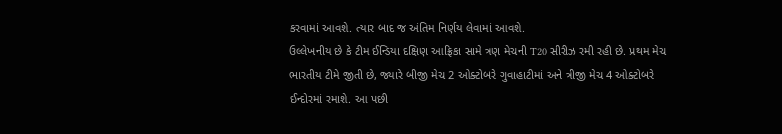કરવામાં આવશે. ત્યાર બાદ જ અંતિમ નિર્ણય લેવામાં આવશે.
ઉલ્લેખનીય છે કે ટીમ ઈન્ડિયા દક્ષિણ આફ્રિકા સામે ત્રણ મેચની T20 સીરીઝ રમી રહી છે. પ્રથમ મેચ ભારતીય ટીમે જીતી છે, જ્યારે બીજી મેચ 2 ઓક્ટોબરે ગુવાહાટીમાં અને ત્રીજી મેચ 4 ઓક્ટોબરે ઈન્દોરમાં રમાશે. આ પછી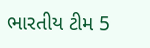ભારતીય ટીમ 5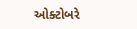ઓક્ટોબરે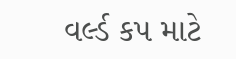વર્લ્ડ કપ માટે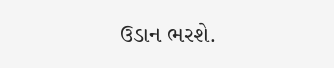ઉડાન ભરશે.